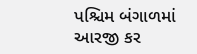પશ્ચિમ બંગાળમાં આરજી કર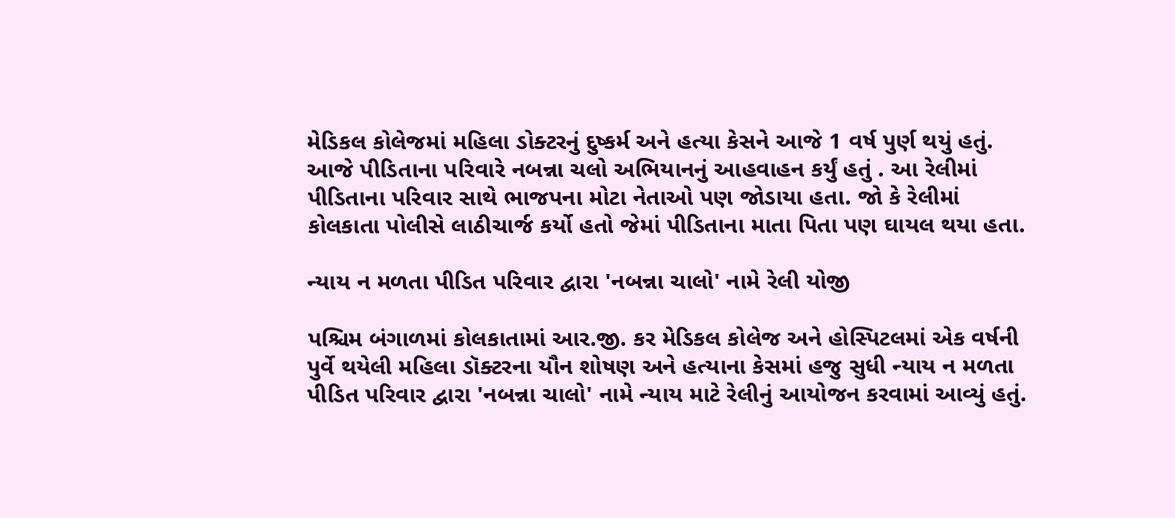મેડિકલ કોલેજમાં મહિલા ડોક્ટરનું દુષ્કર્મ અને હત્યા કેસને આજે 1 વર્ષ પુર્ણ થયું હતું. આજે પીડિતાના પરિવારે નબન્ના ચલો અભિયાનનું આહવાહન કર્યું હતું . આ રેલીમાં પીડિતાના પરિવાર સાથે ભાજપના મોટા નેતાઓ પણ જોડાયા હતા. જો કે રેલીમાં કોલકાતા પોલીસે લાઠીચાર્જ કર્યો હતો જેમાં પીડિતાના માતા પિતા પણ ઘાયલ થયા હતા.

ન્યાય ન મળતા પીડિત પરિવાર દ્વારા 'નબન્ના ચાલો' નામે રેલી યોજી

પશ્ચિમ બંગાળમાં કોલકાતામાં આર.જી. કર મેડિકલ કોલેજ અને હોસ્પિટલમાં એક વર્ષની પુર્વે થયેલી મહિલા ડૉક્ટરના યૌન શોષણ અને હત્યાના કેસમાં હજુ સુધી ન્યાય ન મળતા પીડિત પરિવાર દ્વારા 'નબન્ના ચાલો' નામે ન્યાય માટે રેલીનું આયોજન કરવામાં આવ્યું હતું.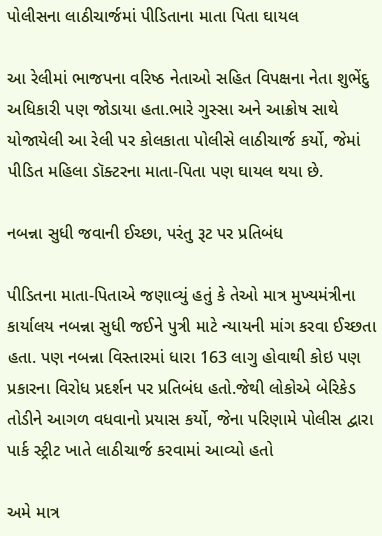પોલીસના લાઠીચાર્જમાં પીડિતાના માતા પિતા ઘાયલ

આ રેલીમાં ભાજપના વરિષ્ઠ નેતાઓ સહિત વિપક્ષના નેતા શુભેંદુ અધિકારી પણ જોડાયા હતા.ભારે ગુસ્સા અને આક્રોષ સાથે યોજાયેલી આ રેલી પર કોલકાતા પોલીસે લાઠીચાર્જ કર્યો, જેમાં પીડિત મહિલા ડૉક્ટરના માતા-પિતા પણ ઘાયલ થયા છે.

નબન્ના સુધી જવાની ઈચ્છા, પરંતુ રૂટ પર પ્રતિબંધ

પીડિતના માતા-પિતાએ જણાવ્યું હતું કે તેઓ માત્ર મુખ્યમંત્રીના કાર્યાલય નબન્ના સુધી જઈને પુત્રી માટે ન્યાયની માંગ કરવા ઈચ્છતા હતા. પણ નબન્ના વિસ્તારમાં ધારા 163 લાગુ હોવાથી કોઇ પણ પ્રકારના વિરોધ પ્રદર્શન પર પ્રતિબંધ હતો.જેથી લોકોએ બેરિકેડ તોડીને આગળ વધવાનો પ્રયાસ કર્યો, જેના પરિણામે પોલીસ દ્વારા પાર્ક સ્ટ્રીટ ખાતે લાઠીચાર્જ કરવામાં આવ્યો હતો

અમે માત્ર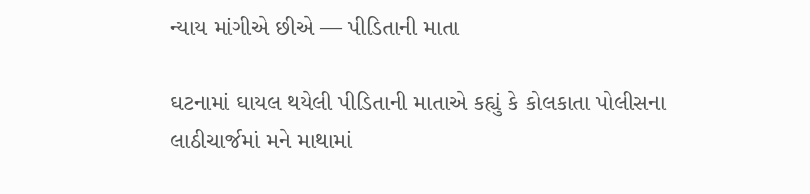ન્યાય માંગીએ છીએ — પીડિતાની માતા

ઘટનામાં ઘાયલ થયેલી પીડિતાની માતાએ કહ્યું કે કોલકાતા પોલીસના લાઠીચાર્જમાં મને માથામાં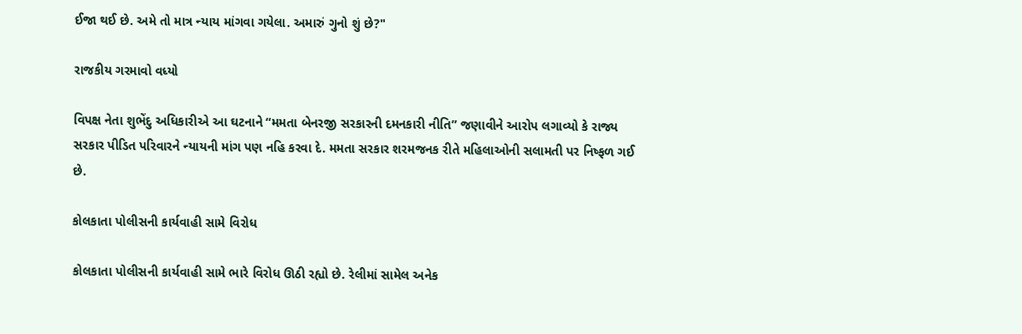ઈજા થઈ છે. અમે તો માત્ર ન્યાય માંગવા ગયેલા. અમારું ગુનો શું છે?"

રાજકીય ગરમાવો વધ્યો

વિપક્ષ નેતા શુભેંદુ અધિકારીએ આ ઘટનાને “મમતા બેનરજી સરકારની દમનકારી નીતિ” જણાવીને આરોપ લગાવ્યો કે રાજ્ય સરકાર પીડિત પરિવારને ન્યાયની માંગ પણ નહિ કરવા દે. મમતા સરકાર શરમજનક રીતે મહિલાઓની સલામતી પર નિષ્ફળ ગઈ છે.

કોલકાતા પોલીસની કાર્યવાહી સામે વિરોધ

કોલકાતા પોલીસની કાર્યવાહી સામે ભારે વિરોધ ઊઠી રહ્યો છે. રેલીમાં સામેલ અનેક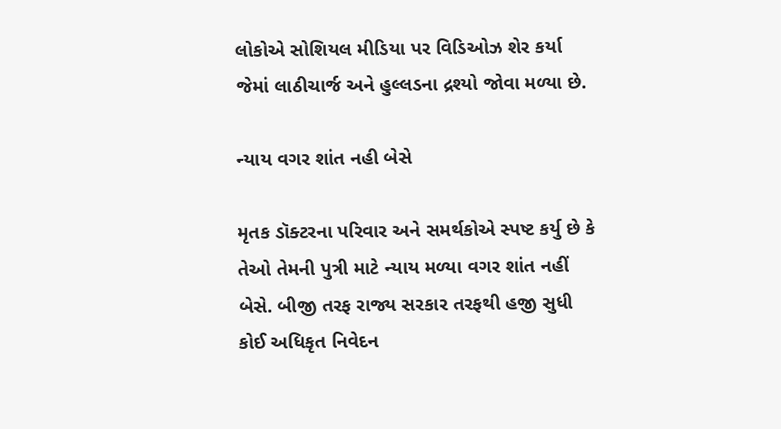લોકોએ સોશિયલ મીડિયા પર વિડિઓઝ શેર કર્યા જેમાં લાઠીચાર્જ અને હુલ્લડના દ્રશ્યો જોવા મળ્યા છે.

ન્યાય વગર શાંત નહી બેસે

મૃતક ડૉક્ટરના પરિવાર અને સમર્થકોએ સ્પષ્ટ કર્યુ છે કે તેઓ તેમની પુત્રી માટે ન્યાય મળ્યા વગર શાંત નહીં બેસે. બીજી તરફ રાજ્ય સરકાર તરફથી હજી સુધી કોઈ અધિકૃત નિવેદન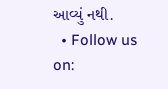આવ્યું નથી.
  • Follow us on: